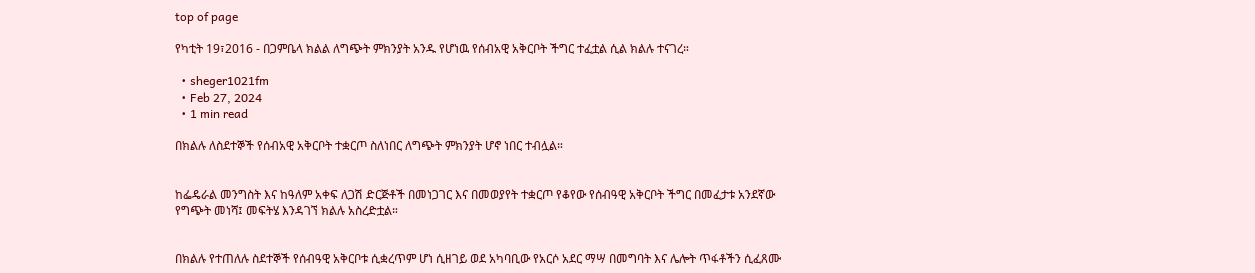top of page

የካቲት 19፣2016 - በጋምቤላ ክልል ለግጭት ምክንያት አንዱ የሆነዉ የሰብአዊ አቅርቦት ችግር ተፈቷል ሲል ክልሉ ተናገረ።

  • sheger1021fm
  • Feb 27, 2024
  • 1 min read

በክልሉ ለስደተኞች የሰብአዊ አቅርቦት ተቋርጦ ስለነበር ለግጭት ምክንያት ሆኖ ነበር ተብሏል።


ከፌዴራል መንግስት እና ከዓለም አቀፍ ለጋሽ ድርጅቶች በመነጋገር እና በመወያየት ተቋርጦ የቆየው የሰብዓዊ አቅርቦት ችግር በመፈታቱ አንደኛው የግጭት መነሻ፤ መፍትሄ እንዳገኘ ክልሉ አስረድቷል።


በክልሉ የተጠለሉ ስደተኞች የሰብዓዊ አቅርቦቱ ሲቋረጥም ሆነ ሲዘገይ ወደ አካባቢው የአርሶ አደር ማሣ በመግባት እና ሌሎት ጥፋቶችን ሲፈጸሙ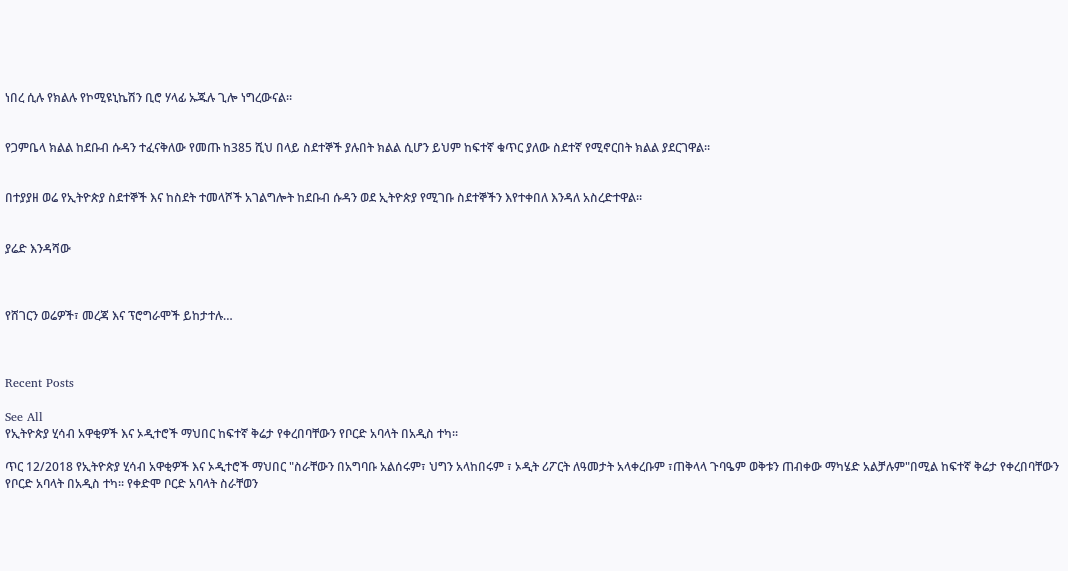ነበረ ሲሉ የክልሉ የኮሚዩኒኬሽን ቢሮ ሃላፊ ኡጁሉ ጊሎ ነግረውናል።


የጋምቤላ ክልል ከደቡብ ሱዳን ተፈናቅለው የመጡ ከ385 ሺህ በላይ ስደተኞች ያሉበት ክልል ሲሆን ይህም ከፍተኛ ቁጥር ያለው ስደተኛ የሚኖርበት ክልል ያደርገዋል።


በተያያዘ ወሬ የኢትዮጵያ ስደተኞች እና ከስደት ተመላሾች አገልግሎት ከደቡብ ሱዳን ወደ ኢትዮጵያ የሚገቡ ስደተኞችን እየተቀበለ እንዳለ አስረድተዋል።


ያሬድ እንዳሻው



የሸገርን ወሬዎች፣ መረጃ እና ፕሮግራሞች ይከታተሉ…



Recent Posts

See All
የኢትዮጵያ ሂሳብ አዋቂዎች እና ኦዲተሮች ማህበር ከፍተኛ ቅሬታ የቀረበባቸውን የቦርድ አባላት በአዲስ ተካ፡፡

ጥር 12/2018 የኢትዮጵያ ሂሳብ አዋቂዎች እና ኦዲተሮች ማህበር "ስራቸውን በአግባቡ አልሰሩም፣ ህግን አላከበሩም ፣ ኦዲት ሪፖርት ለዓመታት አላቀረቡም ፣ጠቅላላ ጉባዔም ወቅቱን ጠብቀው ማካሄድ አልቻሉም"በሚል ከፍተኛ ቅሬታ የቀረበባቸውን የቦርድ አባላት በአዲስ ተካ፡፡ የቀድሞ ቦርድ አባላት ስራቸወን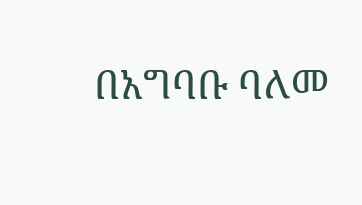በአግባቡ ባለመ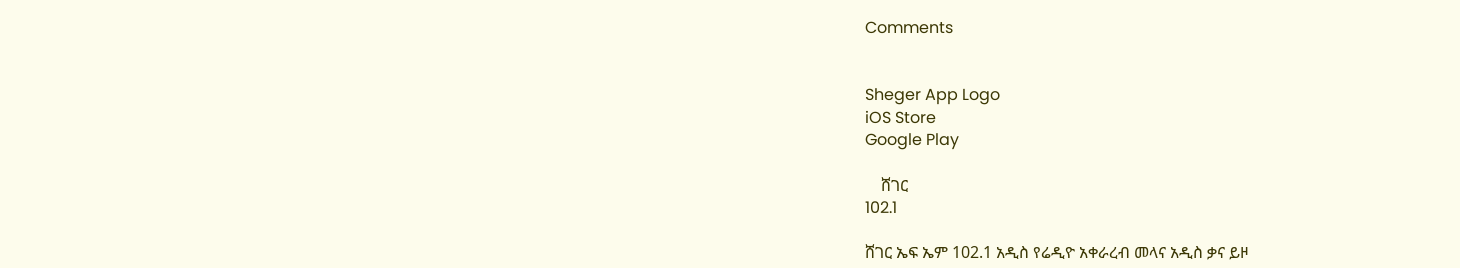Comments


Sheger App Logo
iOS Store
Google Play

    ሸገር
102.1

ሸገር ኤፍ ኤም 102.1 አዲስ የሬዲዮ አቀራረብ መላና አዲስ ቃና ይዞ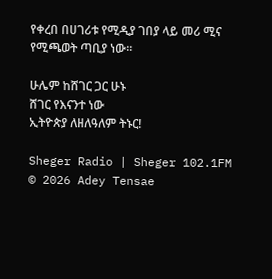የቀረበ በሀገሪቱ የሚዲያ ገበያ ላይ መሪ ሚና የሚጫወት ጣቢያ ነው፡፡

ሁሌም ከሸገር ጋር ሁኑ
ሸገር የእናንተ ነው
ኢትዮጵያ ለዘለዓለም ትኑር!

Sheger Radio | Sheger 102.1FM  © 2026 Adey Tensae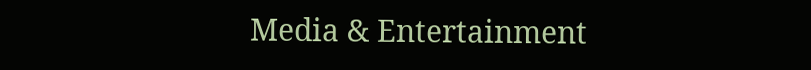Media & Entertainment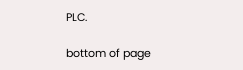PLC.

bottom of page